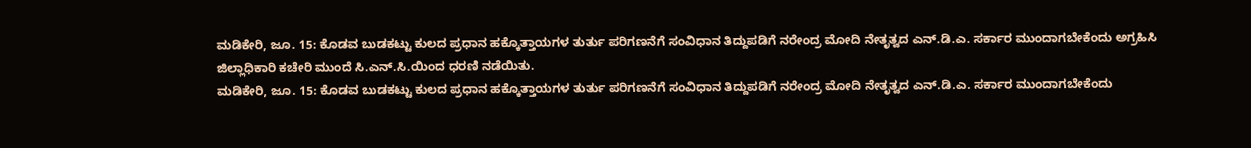ಮಡಿಕೇರಿ, ಜೂ. 15: ಕೊಡವ ಬುಡಕಟ್ಟು ಕುಲದ ಪ್ರಧಾನ ಹಕ್ಕೊತ್ತಾಯಗಳ ತುರ್ತು ಪರಿಗಣನೆಗೆ ಸಂವಿಧಾನ ತಿದ್ದುಪಡಿಗೆ ನರೇಂದ್ರ ಮೋದಿ ನೇತೃತ್ವದ ಎನ್.ಡಿ.ಎ. ಸರ್ಕಾರ ಮುಂದಾಗಬೇಕೆಂದು ಅಗ್ರಹಿಸಿ ಜಿಲ್ಲಾಧಿಕಾರಿ ಕಚೇರಿ ಮುಂದೆ ಸಿ.ಎನ್.ಸಿ.ಯಿಂದ ಧರಣಿ ನಡೆಯಿತು.
ಮಡಿಕೇರಿ, ಜೂ. 15: ಕೊಡವ ಬುಡಕಟ್ಟು ಕುಲದ ಪ್ರಧಾನ ಹಕ್ಕೊತ್ತಾಯಗಳ ತುರ್ತು ಪರಿಗಣನೆಗೆ ಸಂವಿಧಾನ ತಿದ್ದುಪಡಿಗೆ ನರೇಂದ್ರ ಮೋದಿ ನೇತೃತ್ವದ ಎನ್.ಡಿ.ಎ. ಸರ್ಕಾರ ಮುಂದಾಗಬೇಕೆಂದು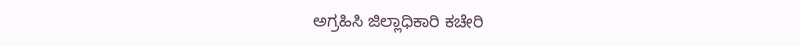ಅಗ್ರಹಿಸಿ ಜಿಲ್ಲಾಧಿಕಾರಿ ಕಚೇರಿ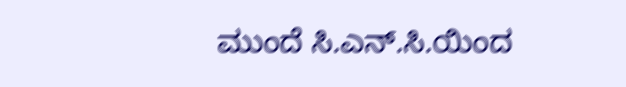ಮುಂದೆ ಸಿ.ಎನ್.ಸಿ.ಯಿಂದ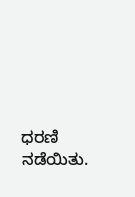ಧರಣಿ ನಡೆಯಿತು.